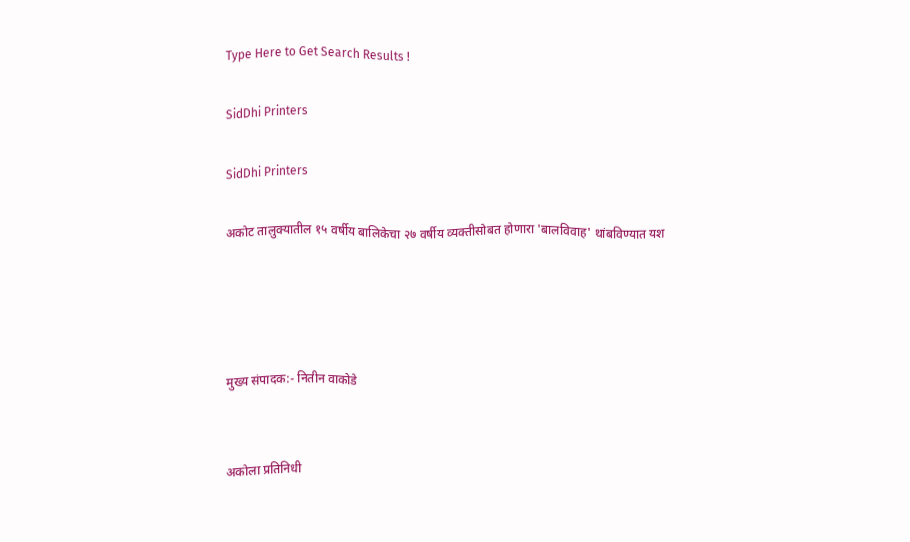Type Here to Get Search Results !

SidDhi Printers

SidDhi Printers

अकोट तालुक्यातील १५ वर्षीय बालिकेचा २७ वर्षीय व्यक्तीसोबत होणारा 'बालविवाह' थांबविण्यात यश




मुख्य संपादक:- नितीन वाकोडे


अकोला प्रतिनिधी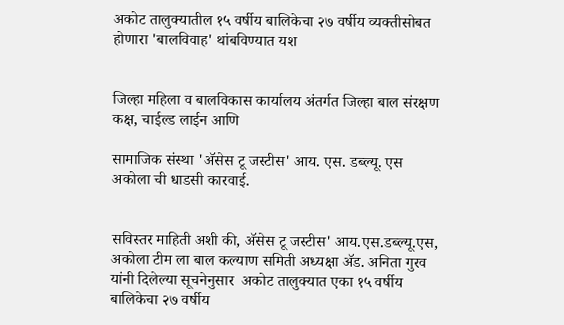अकोट तालुक्यातील १५ वर्षीय बालिकेचा २७ वर्षीय व्यक्तीसोबत होणारा 'बालविवाह' थांबविण्यात यश


जिल्हा महिला व बालविकास कार्यालय अंतर्गत जिल्हा बाल संरक्षण कक्ष, चाईल्ड लाईन आणि

सामाजिक संस्था 'ॲसेस टू जस्टीस' आय. एस. डब्ल्यू. एस अकोला ची धाडसी कारवाई.


सविस्तर माहिती अशी की, ॲसेस टू जस्टीस' आय.एस.डब्ल्यू.एस, अकोला टीम ला बाल कल्याण समिती अध्यक्षा ॲड. अनिता गुरव यांनी दिलेल्या सूचनेनुसार  अकोट तालुक्यात एका १५ वर्षीय बालिकेचा २७ वर्षीय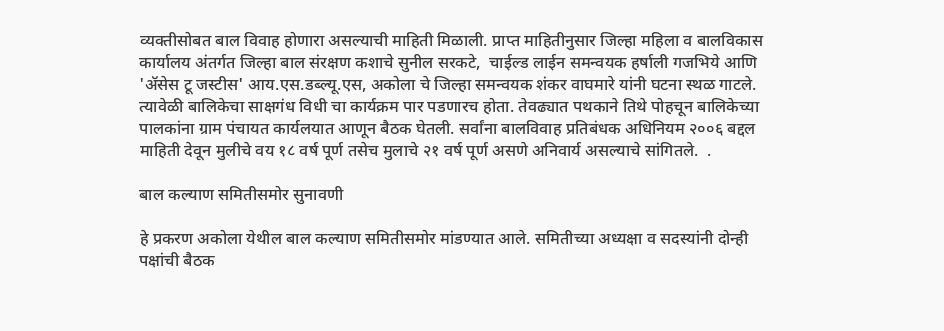व्यक्तीसोबत बाल विवाह होणारा असल्याची माहिती मिळाली. प्राप्त माहितीनुसार जिल्हा महिला व बालविकास कार्यालय अंतर्गत जिल्हा बाल संरक्षण कशाचे सुनील सरकटे,  चाईल्ड लाईन समन्वयक हर्षाली गजभिये आणि 'ॲसेस टू जस्टीस' आय.एस.डब्ल्यू.एस, अकोला चे जिल्हा समन्वयक शंकर वाघमारे यांनी घटना स्थळ गाटले. त्यावेळी बालिकेचा साक्षगंध विधी चा कार्यक्रम पार पडणारच होता. तेवढ्यात पथकाने तिथे पोहचून बालिकेच्या पालकांना ग्राम पंचायत कार्यलयात आणून बैठक घेतली. सर्वांना बालविवाह प्रतिबंधक अधिनियम २००६ बद्दल माहिती देवून मुलीचे वय १८ वर्ष पूर्ण तसेच मुलाचे २१ वर्ष पूर्ण असणे अनिवार्य असल्याचे सांगितले.  .

बाल कल्याण समितीसमोर सुनावणी

हे प्रकरण अकोला येथील बाल कल्याण समितीसमोर मांडण्यात आले. समितीच्या अध्यक्षा व सदस्यांनी दोन्ही पक्षांची बैठक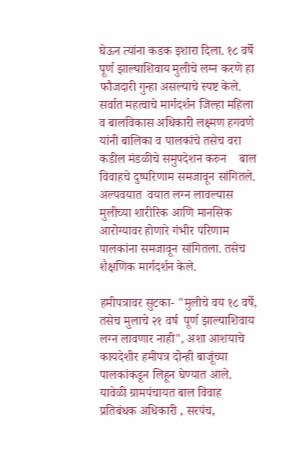घेऊन त्यांना कडक इशारा दिला. १८ वर्षे पूर्ण झाल्याशिवाय मुलीचे लग्न करणे हा फौजदारी गुन्हा असल्याचे स्पष्ट केले. सर्वात महत्वाचे मार्गदर्शन जिल्हा महिला व बालविकास अधिकारी लक्ष्मण हगवणे यांनी बालिका व पालकांचे तसेच वरा कडील मंडळीचे समुपदेशन करुन    बाल विवाहचे दुष्परिणाम समजावून सांगितले. अल्पवयात  वयात लग्न लावल्यास मुलीच्या शारीरिक आणि मानसिक आरोग्यावर होणारे गंभीर परिणाम पालकांना समजावून सांगितला. तसेच शैक्षणिक मार्गदर्शन केले.

हमीपत्रावर सुटका- "मुलीचे वय १८ वर्षे, तसेच मुलाचे २१ वर्ष  पूर्ण झाल्याशिवाय लग्न लावणार नाही", अशा आशयाचे कायदेशीर हमीपत्र दोन्ही बाजूंच्या पालकांकडून लिहून घेण्यात आले. यावेळी ग्रामपंचायत बाल विवाह प्रतिबंधक अधिकारी , सरपंच,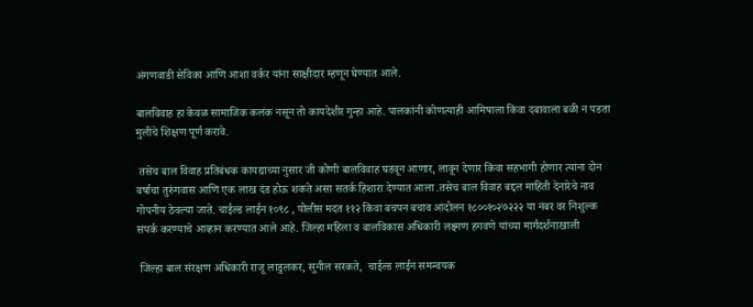अंगणवाडी सेविका आणि आशा वर्कर यांना साक्षीदार म्हणून घेण्यात आले.

बालविवाह हा केवळ सामाजिक कलंक नसून तो कायदेशीर गुन्हा आहे. पालकांनी कोणत्याही आमिषाला किंवा दबावाला बळी न पडता मुलींचे शिक्षण पूर्ण करावे.

 तसेच बाल विवाह प्रतिबंधक कायद्याच्या नुसार जी कोणी बालविवाह घडवून आणार, लावून देणार किंवा सहभागी होणार त्यांना दोन वर्षाचा तुरुंगवास आणि एक लाख दंड होऊ शकते असा सतर्क हिशारा देण्यात आला .तसेच बाल विवाह बद्दल माहिती देनारेचे नाव गोपनीय ठेवल्या जाते. चाईल्ड लाईन १०९८ , पोलीस मदत ११२ किंवा बचपन बचाव आंदोलन १८००१०२७२२२ या नंबर वर निशुल्क संपर्क करण्याचे आव्हान करण्यात आले आहे. जिल्हा महिला व बालविकास अधिकारी लक्ष्मण हगवणे यांच्या मार्गदर्शनाखाली

 जिल्हा बाल संरक्षण अधिकारी राजू लाडुलकर, सुनील सरकते,  चाईल्ड लाईन समन्वयक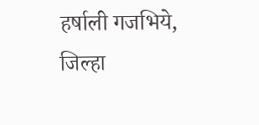हर्षाली गजभिये,  जिल्हा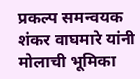प्रकल्प समन्वयक शंकर वाघमारे यांनी मोलाची भूमिका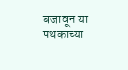बजावून या पथकाच्या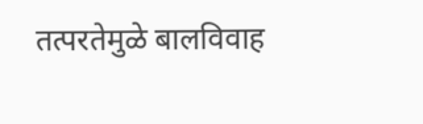तत्परतेमुळे बालविवाह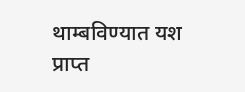थाम्बविण्यात यश प्राप्त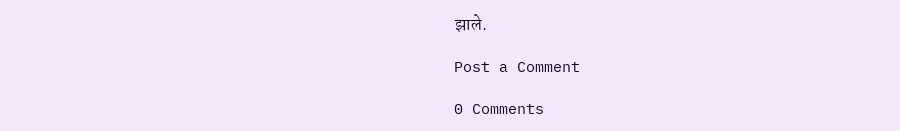झाले.

Post a Comment

0 Comments